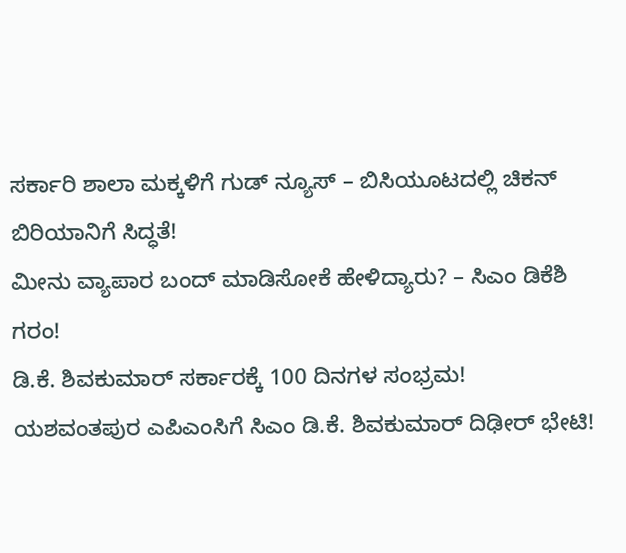ಸರ್ಕಾರಿ ಶಾಲಾ ಮಕ್ಕಳಿಗೆ ಗುಡ್ ನ್ಯೂಸ್ – ಬಿಸಿಯೂಟದಲ್ಲಿ ಚಿಕನ್ ಬಿರಿಯಾನಿಗೆ ಸಿದ್ಧತೆ!
ಮೀನು ವ್ಯಾಪಾರ ಬಂದ್ ಮಾಡಿಸೋಕೆ ಹೇಳಿದ್ಯಾರು? – ಸಿಎಂ ಡಿಕೆಶಿ ಗರಂ!
ಡಿ.ಕೆ. ಶಿವಕುಮಾರ್ ಸರ್ಕಾರಕ್ಕೆ 100 ದಿನಗಳ ಸಂಭ್ರಮ!
ಯಶವಂತಪುರ ಎಪಿಎಂಸಿಗೆ ಸಿಎಂ ಡಿ.ಕೆ. ಶಿವಕುಮಾರ್ ದಿಢೀರ್ ಭೇಟಿ!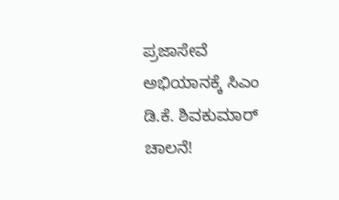ಪ್ರಜಾಸೇವೆ ಅಭಿಯಾನಕ್ಕೆ ಸಿಎಂ ಡಿ.ಕೆ. ಶಿವಕುಮಾರ್ ಚಾಲನೆ!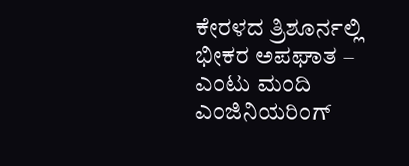ಕೇರಳದ ತ್ರಿಶೂರ್ನಲ್ಲಿ ಭೀಕರ ಅಪಘಾತ – ಎಂಟು ಮಂದಿ ಎಂಜಿನಿಯರಿಂಗ್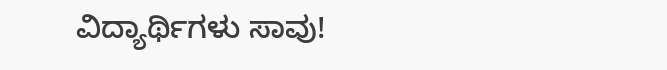ವಿದ್ಯಾರ್ಥಿಗಳು ಸಾವು!